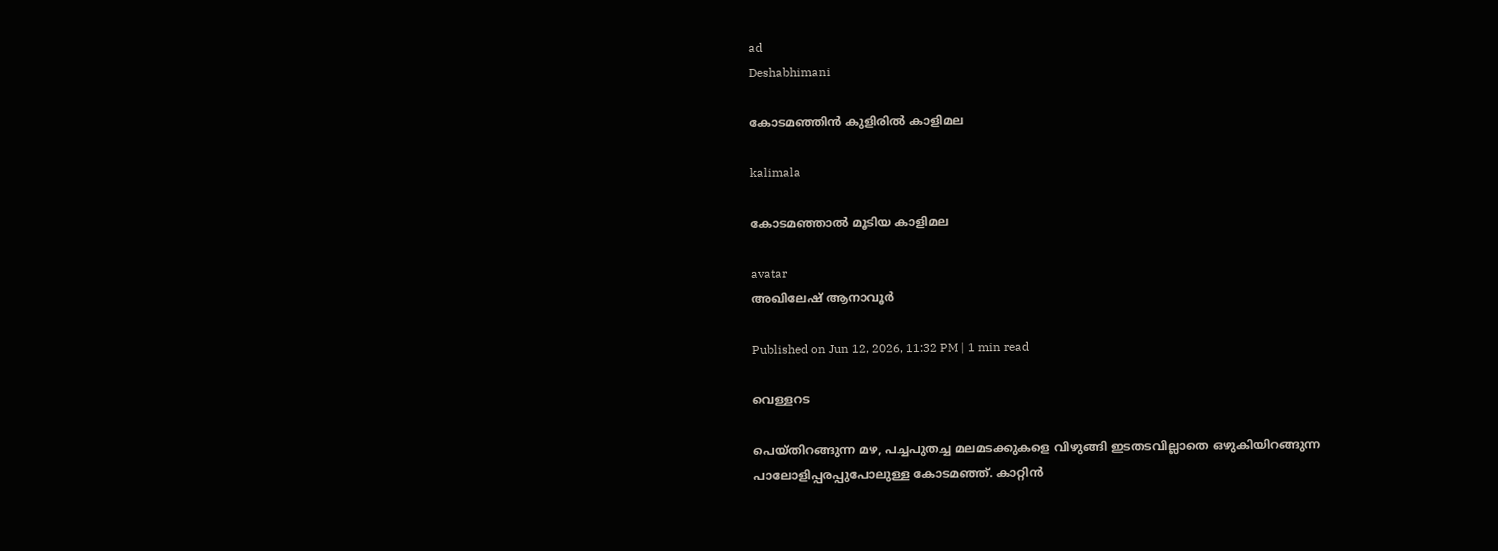ad
Deshabhimani

കോടമഞ്ഞിൻ കുളിരിൽ കാളിമല

kalimala

കോടമഞ്ഞാൽ മൂടിയ കാളിമല

avatar
അഖിലേഷ്‌ ആനാവൂർ

Published on Jun 12, 2026, 11:32 PM | 1 min read

വെള്ളറട

പെയ്തിറങ്ങുന്ന മഴ, പച്ചപുതച്ച മലമടക്കുകളെ വിഴുങ്ങി ഇടതടവില്ലാതെ ഒഴുകിയിറങ്ങുന്ന പാലോളിപ്പരപ്പുപോലുള്ള കോടമഞ്ഞ്. കാറ്റിൻ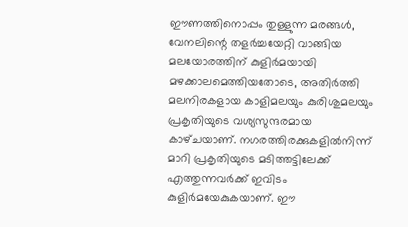ഈണത്തിനൊപ്പം തുള്ളുന്ന മരങ്ങൾ, വേനലിന്റെ തളർച്ചയേറ്റി വാങ്ങിയ മലയോരത്തിന് കുളിർമയായി മഴക്കാലമെത്തിയതോടെ, അതിർത്തി മലനിരകളായ കാളിമലയും കുരിശുമലയും പ്രകൃതിയുടെ വശ്യസുന്ദരമായ കാഴ്‌ചയാണ്‌. നഗരത്തിരക്കുകളിൽനിന്ന്‌ മാറി പ്രകൃതിയുടെ മടിത്തട്ടിലേക്ക് എത്തുന്നവർക്ക് ഇവിടം കുളിർമയേകുകയാണ്‌. ഈ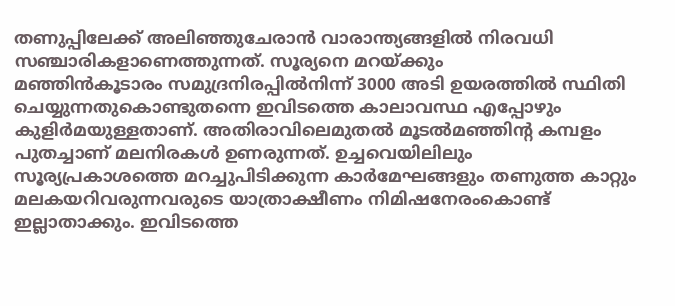തണുപ്പിലേക്ക് അലിഞ്ഞുചേരാൻ വാരാന്ത്യങ്ങളിൽ നിരവധി സഞ്ചാരികളാണെത്തുന്നത്‌. സൂര്യനെ മറയ്‌ക്കും
മഞ്ഞിൻകൂടാരം സമുദ്രനിരപ്പിൽനിന്ന് 3000 അടി ഉയരത്തിൽ സ്ഥിതി ചെയ്യുന്നതുകൊണ്ടുതന്നെ ഇവിടത്തെ കാലാവസ്ഥ എപ്പോഴും കുളിർമയുള്ളതാണ്. അതിരാവിലെമുതൽ മൂടൽമഞ്ഞിന്റ കമ്പളം പുതച്ചാണ് മലനിരകൾ ഉണരുന്നത്. ഉച്ചവെയിലിലും സൂര്യപ്രകാശത്തെ മറച്ചുപിടിക്കുന്ന കാർമേഘങ്ങളും തണുത്ത കാറ്റും മലകയറിവരുന്നവരുടെ യാത്രാക്ഷീണം നിമിഷനേരംകൊണ്ട് ഇല്ലാതാക്കും. ഇവിടത്തെ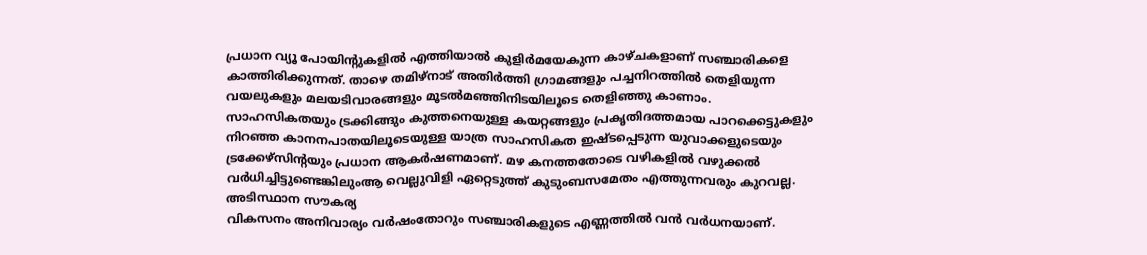പ്രധാന വ്യൂ പോയിന്റുകളിൽ എത്തിയാൽ കുളിർമയേകുന്ന കാഴ്ചകളാണ് സഞ്ചാരികളെ കാത്തിരിക്കുന്നത്. താഴെ തമിഴ്‌നാട്‌ അതിർത്തി ഗ്രാമങ്ങളും പച്ചനിറത്തിൽ തെളിയുന്ന വയലുകളും മലയടിവാരങ്ങളും മൂടൽമഞ്ഞിനിടയിലൂടെ തെളിഞ്ഞു കാണാം. സാഹസികതയും ട്രക്കിങ്ങും കുത്തനെയുള്ള കയറ്റങ്ങളും പ്രകൃതിദത്തമായ പാറക്കെട്ടുകളും നിറഞ്ഞ കാനനപാതയിലൂടെയുള്ള യാത്ര സാഹസികത ഇഷ്ടപ്പെടുന്ന യുവാക്കളുടെയും ട്രക്കേഴ്സിന്റയും പ്രധാന ആകർഷണമാണ്. മഴ കനത്തതോടെ വഴികളിൽ വഴുക്കൽ വർധിച്ചിട്ടുണ്ടെങ്കിലുംആ വെല്ലുവിളി ഏറ്റെടുത്ത് കുടുംബസമേതം എത്തുന്നവരും കുറവല്ല. അടിസ്ഥാന സൗകര്യ
വികസനം അനിവാര്യം വർഷംതോറും സഞ്ചാരികളുടെ എണ്ണത്തിൽ വൻ വർധനയാണ്.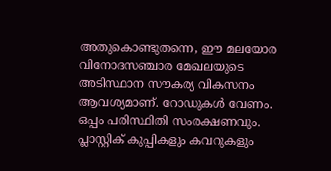അതുകൊണ്ടുതന്നെ, ഈ മലയോര വിനോദസഞ്ചാര മേഖലയുടെ അടിസ്ഥാന സൗകര്യ വികസനം ആവശ്യമാണ്. റോഡുകൾ വേണം. ഒപ്പം പരിസ്ഥിതി സംരക്ഷണവും. പ്ലാസ്റ്റിക് കുപ്പികളും കവറുകളും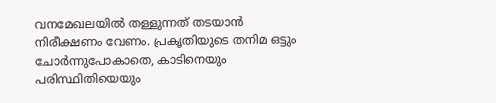വനമേഖലയിൽ തള്ളുന്നത് തടയാൻ നിരീക്ഷണം വേണം. പ്രകൃതിയുടെ തനിമ ഒട്ടും ചോർന്നുപോകാതെ, കാടിനെയും പരിസ്ഥിതിയെയും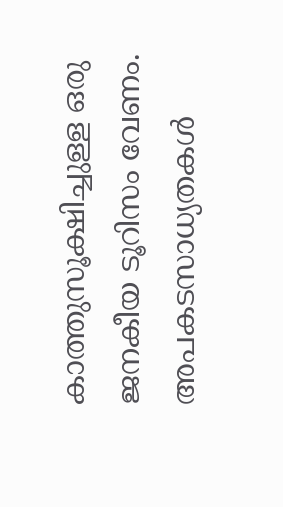കാത്തുസൂക്ഷിച്ചുള്ള ഒരു ജനകീയ ടൂറിസം വേണം. അപകടസാധ്യതകൾ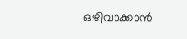ഒഴിവാക്കാൻ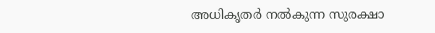അധികൃതർ നൽകുന്ന സുരക്ഷാ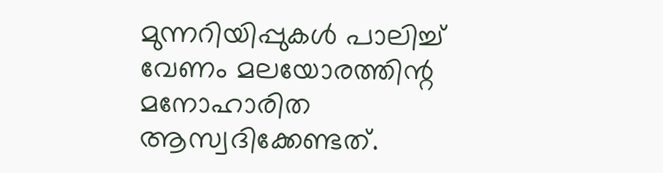മുന്നറിയിപ്പുകൾ പാലിച്ച് വേണം മലയോരത്തിന്റ മനോഹാരിത ആസ്വദിക്കേണ്ടത്‌.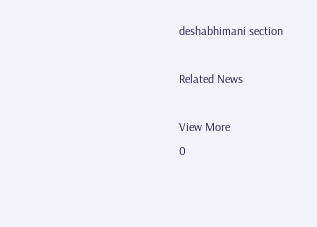deshabhimani section

Related News

View More
0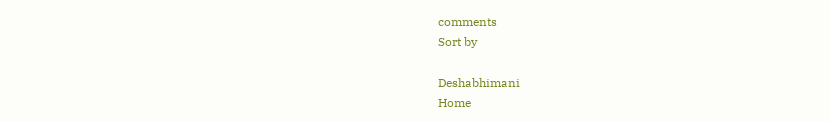comments
Sort by

Deshabhimani
Home